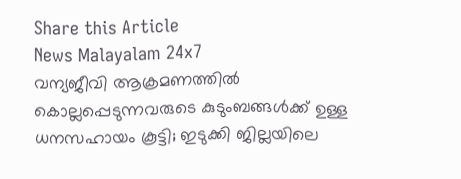Share this Article
News Malayalam 24x7
വന്യജീവി ആക്രമണത്തിൽ കൊല്ലപ്പെടുന്നവരുടെ കുടുംബങ്ങൾക്ക് ഉള്ള ധനസഹായം കൂട്ടി; ഇടുക്കി ജില്ലയിലെ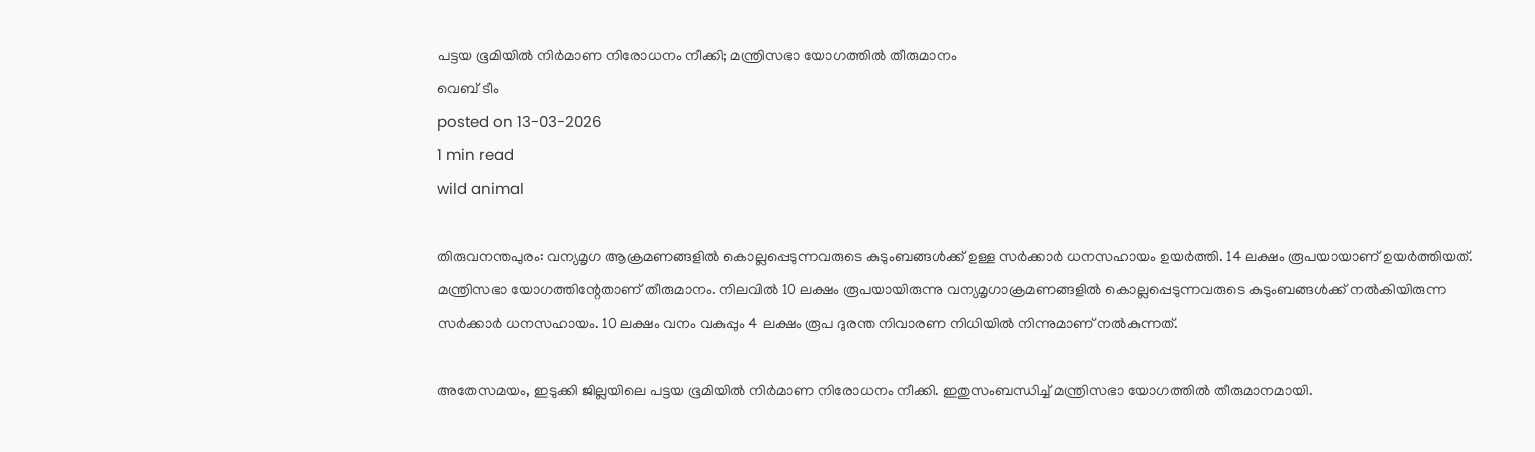പട്ടയ ഭൂമിയില്‍ നിര്‍മാണ നിരോധനം നീക്കി; മന്ത്രിസഭാ യോഗത്തിൽ തീരുമാനം
വെബ് ടീം
posted on 13-03-2026
1 min read
wild animal

തിരുവനന്തപുരം: വന്യമൃഗ ആക്രമണങ്ങളിൽ കൊല്ലപ്പെടുന്നവരുടെ കുടുംബങ്ങൾക്ക് ഉള്ള സർക്കാർ ധനസഹായം ഉയർത്തി. 14 ലക്ഷം രൂപയായാണ് ഉയർത്തിയത്. മന്ത്രിസഭാ യോഗത്തിന്റേതാണ് തീരുമാനം. നിലവിൽ 10 ലക്ഷം രൂപയായിരുന്നു വന്യമൃഗാക്രമണങ്ങളിൽ കൊല്ലപ്പെടുന്നവരുടെ കുടുംബങ്ങൾക്ക് നൽകിയിരുന്ന സർക്കാർ ധനസഹായം. 10 ലക്ഷം വനം വകുപ്പും 4 ലക്ഷം രൂപ ദുരന്ത നിവാരണ നിധിയിൽ നിന്നുമാണ് നൽകുന്നത്.

അതേസമയം, ഇടുക്കി ജില്ലയിലെ പട്ടയ ഭൂമിയില്‍ നിര്‍മാണ നിരോധനം നീക്കി. ഇതുസംബന്ധിച്ച് മന്ത്രിസഭാ യോഗത്തിൽ തീരുമാനമായി.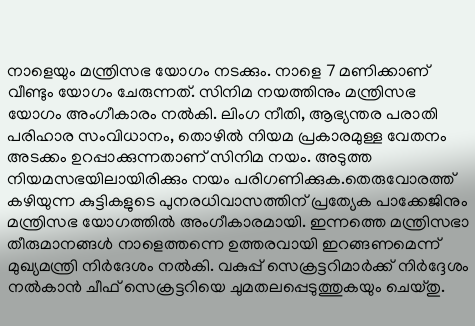നാളെയും മന്ത്രിസഭ യോഗം നടക്കും. നാളെ 7 മണിക്കാണ് വീണ്ടും യോഗം ചേരുന്നത്. സിനിമ നയത്തിനും മന്ത്രിസഭ യോഗം അംഗീകാരം നൽകി. ലിംഗ നീതി, ആഭ്യന്തര പരാതി പരിഹാര സംവിധാനം, തൊഴിൽ നിയമ പ്രകാരമുള്ള വേതനം അടക്കം ഉറപ്പാക്കുന്നതാണ് സിനിമ നയം. അടുത്ത നിയമസഭയിലായിരിക്കും നയം പരിഗണിക്കുക.തെരുവോരത്ത് കഴിയുന്ന കുട്ടികളുടെ പുനരധിവാസത്തിന് പ്രത്യേക പാക്കേജിനും മന്ത്രിസഭ യോഗത്തിൽ അംഗീകാരമായി. ഇന്നത്തെ മന്ത്രിസഭാ തീരുമാനങ്ങൾ നാളെത്തന്നെ ഉത്തരവായി ഇറങ്ങണമെന്ന് മുഖ്യമന്ത്രി നിർദേശം നൽകി. വകുപ്പ് സെക്രട്ടറിമാർക്ക് നിർദ്ദേശം നൽകാൻ ചീഫ് സെക്രട്ടറിയെ ചുമതലപ്പെടുത്തുകയും ചെയ്തു.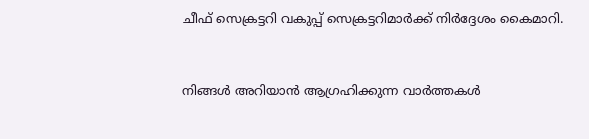ചീഫ് സെക്രട്ടറി വകുപ്പ് സെക്രട്ടറിമാർക്ക് നിർദ്ദേശം കൈമാറി.



നിങ്ങൾ അറിയാൻ ആഗ്രഹിക്കുന്ന വാർത്തകൾ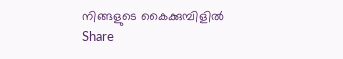നിങ്ങളുടെ കൈക്കുമ്പിളിൽ
Share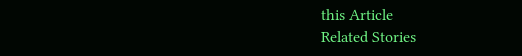this Article
Related Stories